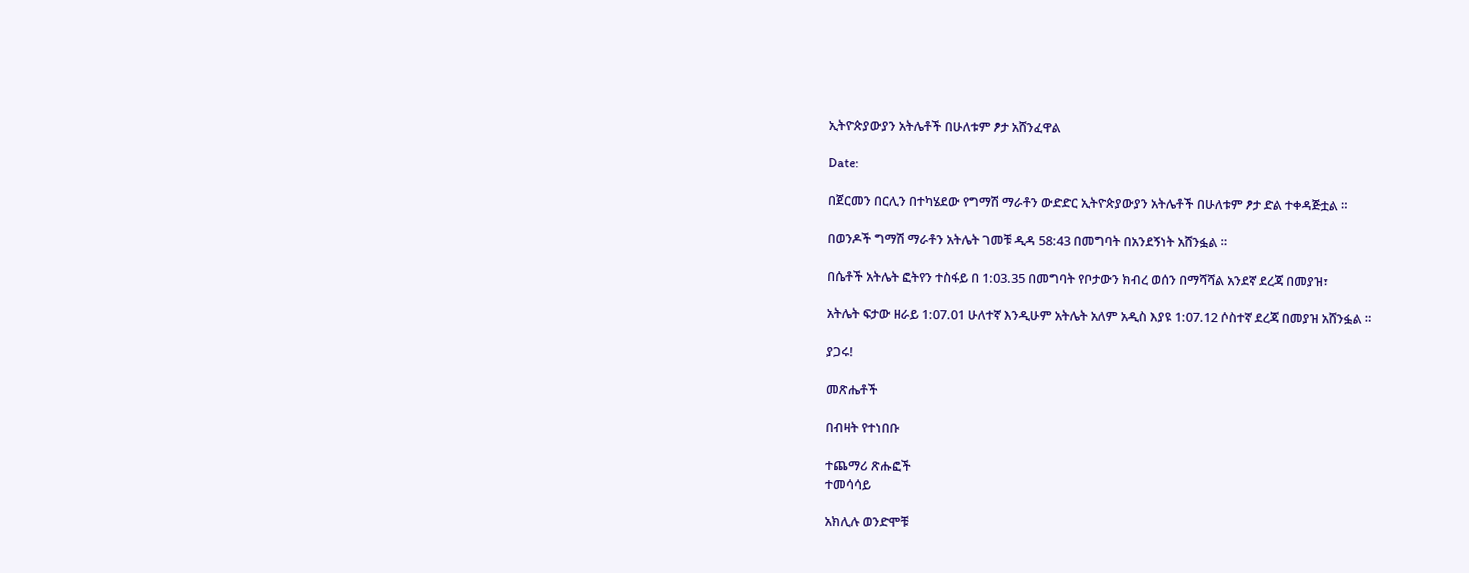ኢትዮጵያውያን አትሌቶች በሁለቱም ፆታ አሸንፈዋል

Date:

በጀርመን በርሊን በተካሄደው የግማሽ ማራቶን ውድድር ኢትዮጵያውያን አትሌቶች በሁለቱም ፆታ ድል ተቀዳጅቷል ።

በወንዶች ግማሽ ማራቶን አትሌት ገመቹ ዲዳ 58:43 በመግባት በአንደኝነት አሸንፏል ።

በሴቶች አትሌት ፎትየን ተስፋይ በ 1:03.35 በመግባት የቦታውን ክብረ ወሰን በማሻሻል አንደኛ ደረጃ በመያዝ፣

አትሌት ፍታው ዘራይ 1:07.01 ሁለተኛ እንዲሁም አትሌት አለም አዲስ እያዩ 1:07.12 ሶስተኛ ደረጃ በመያዝ አሸንፏል ።

ያጋሩ!

መጽሔቶች

በብዛት የተነበቡ

ተጨማሪ ጽሑፎች
ተመሳሳይ

አክሊሉ ወንድሞቹ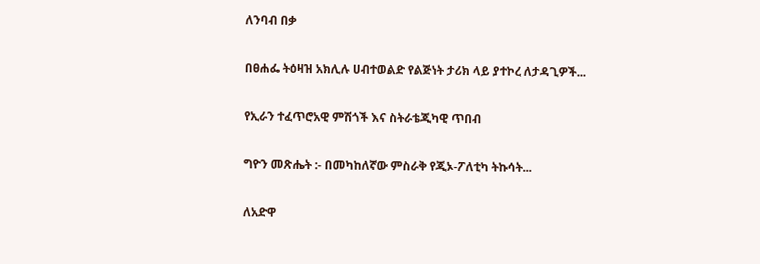ለንባብ በቃ

በፀሐፌ ትዕዛዝ አክሊሉ ሀብተወልድ የልጅነት ታሪክ ላይ ያተኮረ ለታዳጊዎች...

የኢራን ተፈጥሮአዊ ምሽጎች እና ስትራቴጂካዊ ጥበብ

ግዮን መጽሔት :- በመካከለኛው ምስራቅ የጂኦ-ፖለቲካ ትኩሳት...

ለአድዋ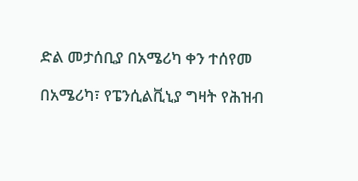ድል መታሰቢያ በአሜሪካ ቀን ተሰየመ

በአሜሪካ፣ የፔንሲልቪኒያ ግዛት የሕዝብ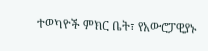ተወካዮች ምክር ቤት፣ የአውሮፓዊያኑ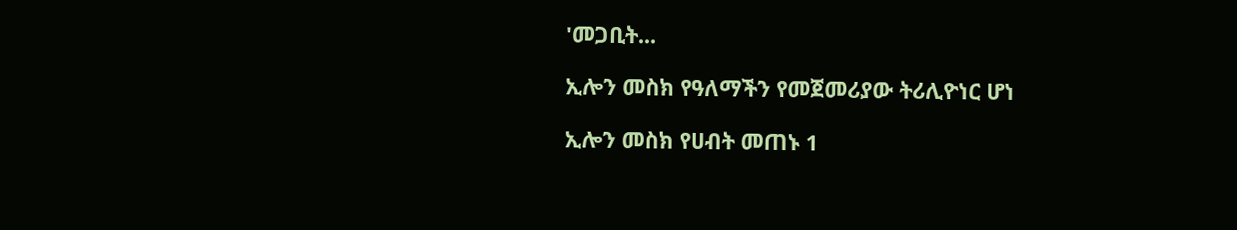'መጋቢት...

ኢሎን መስክ የዓለማችን የመጀመሪያው ትሪሊዮነር ሆነ

ኢሎን መስክ የሀብት መጠኑ 1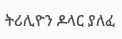ትሪሊዮን ዶላር ያለፈ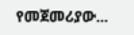የመጀመሪያው...